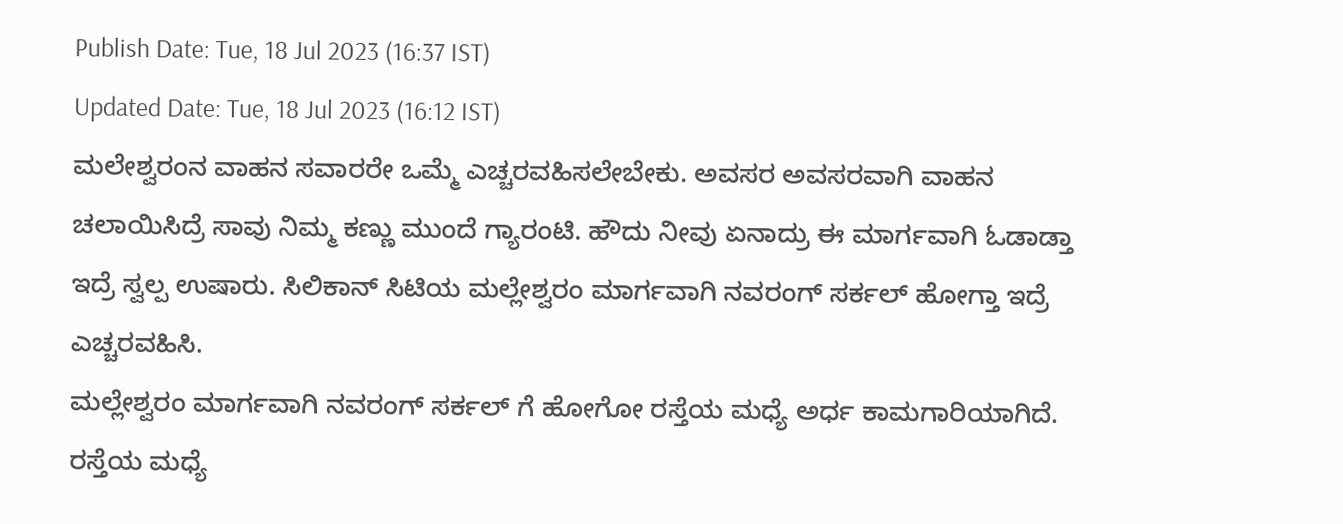Publish Date: Tue, 18 Jul 2023 (16:37 IST)
Updated Date: Tue, 18 Jul 2023 (16:12 IST)
ಮಲೇಶ್ವರಂನ ವಾಹನ ಸವಾರರೇ ಒಮ್ಮೆ ಎಚ್ಚರವಹಿಸಲೇಬೇಕು. ಅವಸರ ಅವಸರವಾಗಿ ವಾಹನ ಚಲಾಯಿಸಿದ್ರೆ ಸಾವು ನಿಮ್ಮ ಕಣ್ಣು ಮುಂದೆ ಗ್ಯಾರಂಟಿ. ಹೌದು ನೀವು ಏನಾದ್ರು ಈ ಮಾರ್ಗವಾಗಿ ಓಡಾಡ್ತಾ ಇದ್ರೆ ಸ್ವಲ್ಪ ಉಷಾರು. ಸಿಲಿಕಾನ್ ಸಿಟಿಯ ಮಲ್ಲೇಶ್ವರಂ ಮಾರ್ಗವಾಗಿ ನವರಂಗ್ ಸರ್ಕಲ್ ಹೋಗ್ತಾ ಇದ್ರೆ ಎಚ್ಚರವಹಿಸಿ.
ಮಲ್ಲೇಶ್ವರಂ ಮಾರ್ಗವಾಗಿ ನವರಂಗ್ ಸರ್ಕಲ್ ಗೆ ಹೋಗೋ ರಸ್ತೆಯ ಮಧ್ಯೆ ಅರ್ಧ ಕಾಮಗಾರಿಯಾಗಿದೆ. ರಸ್ತೆಯ ಮಧ್ಯೆ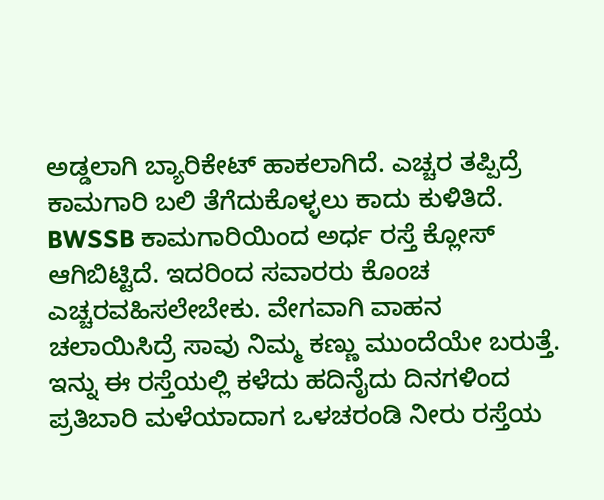ಅಡ್ಡಲಾಗಿ ಬ್ಯಾರಿಕೇಟ್ ಹಾಕಲಾಗಿದೆ. ಎಚ್ಚರ ತಪ್ಪಿದ್ರೆ ಕಾಮಗಾರಿ ಬಲಿ ತೆಗೆದುಕೊಳ್ಳಲು ಕಾದು ಕುಳಿತಿದೆ. BWSSB ಕಾಮಗಾರಿಯಿಂದ ಅರ್ಧ ರಸ್ತೆ ಕ್ಲೋಸ್ ಆಗಿಬಿಟ್ಟಿದೆ. ಇದರಿಂದ ಸವಾರರು ಕೊಂಚ ಎಚ್ಚರವಹಿಸಲೇಬೇಕು. ವೇಗವಾಗಿ ವಾಹನ ಚಲಾಯಿಸಿದ್ರೆ ಸಾವು ನಿಮ್ಮ ಕಣ್ಣು ಮುಂದೆಯೇ ಬರುತ್ತೆ. ಇನ್ನು ಈ ರಸ್ತೆಯಲ್ಲಿ ಕಳೆದು ಹದಿನೈದು ದಿನಗಳಿಂದ ಪ್ರತಿಬಾರಿ ಮಳೆಯಾದಾಗ ಒಳಚರಂಡಿ ನೀರು ರಸ್ತೆಯ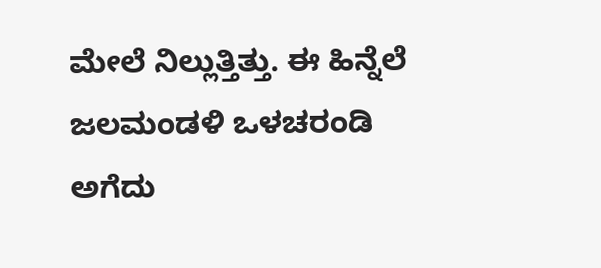ಮೇಲೆ ನಿಲ್ಲುತ್ತಿತ್ತು. ಈ ಹಿನ್ನೆಲೆ ಜಲಮಂಡಳಿ ಒಳಚರಂಡಿ ಅಗೆದು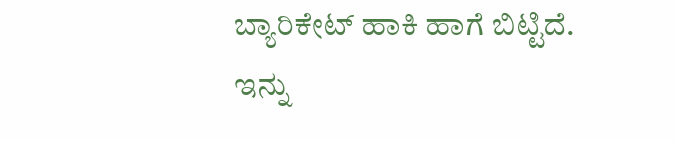ಬ್ಯಾರಿಕೇಟ್ ಹಾಕಿ ಹಾಗೆ ಬಿಟ್ಟಿದೆ. ಇನ್ನು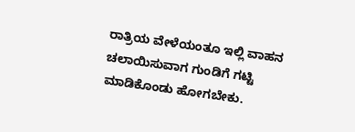ರಾತ್ರಿಯ ವೇಳೆಯಂತೂ ಇಲ್ಲಿ ವಾಹನ ಚಲಾಯಿಸುವಾಗ ಗುಂಡಿಗೆ ಗಟ್ಟಿ ಮಾಡಿಕೊಂಡು ಹೋಗಬೇಕು.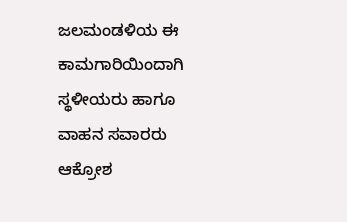ಜಲಮಂಡಳಿಯ ಈ ಕಾಮಗಾರಿಯಿಂದಾಗಿ ಸ್ಥಳೀಯರು ಹಾಗೂ ವಾಹನ ಸವಾರರು ಆಕ್ರೋಶ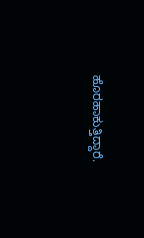ಹೊರಹಾಕುತ್ತಿದ್ದಾರೆ.